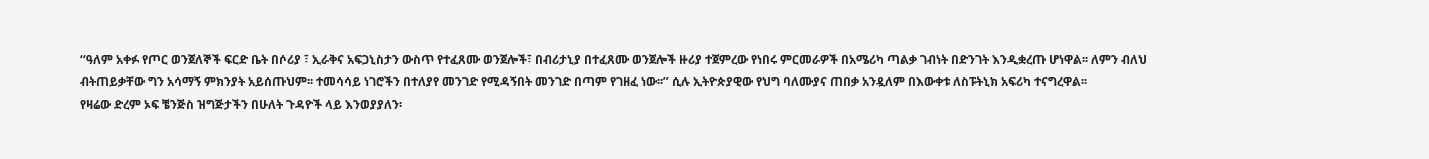‘‘ዓለም አቀፉ የጦር ወንጀለኞች ፍርድ ቤት በሶሪያ ፣ ኢራቅና አፍጋኒስታን ውስጥ የተፈጸሙ ወንጀሎች፣ በብሪታኒያ በተፈጸሙ ወንጀሎች ዙሪያ ተጀምረው የነበሩ ምርመራዎች በአሜሪካ ጣልቃ ገብነት በድንገት እንዲቋረጡ ሆነዋል፡፡ ለምን ብለህ ብትጠይቃቸው ግን አሳማኝ ምክንያት አይሰጡህም፡፡ ተመሳሳይ ነገሮችን በተለያየ መንገድ የሚዳኝበት መንገድ በጣም የገዘፈ ነው፡፡’’ ሲሉ ኢትዮጵያዊው የህግ ባለሙያና ጠበቃ አንዷለም በእውቀቱ ለስፑትኒክ አፍሪካ ተናግረዋል፡፡
የዛሬው ድረም ኦፍ ቼንጅስ ዝግጅታችን በሁለት ጉዳዮች ላይ እንወያያለን፡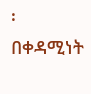፡ በቀዳሚነት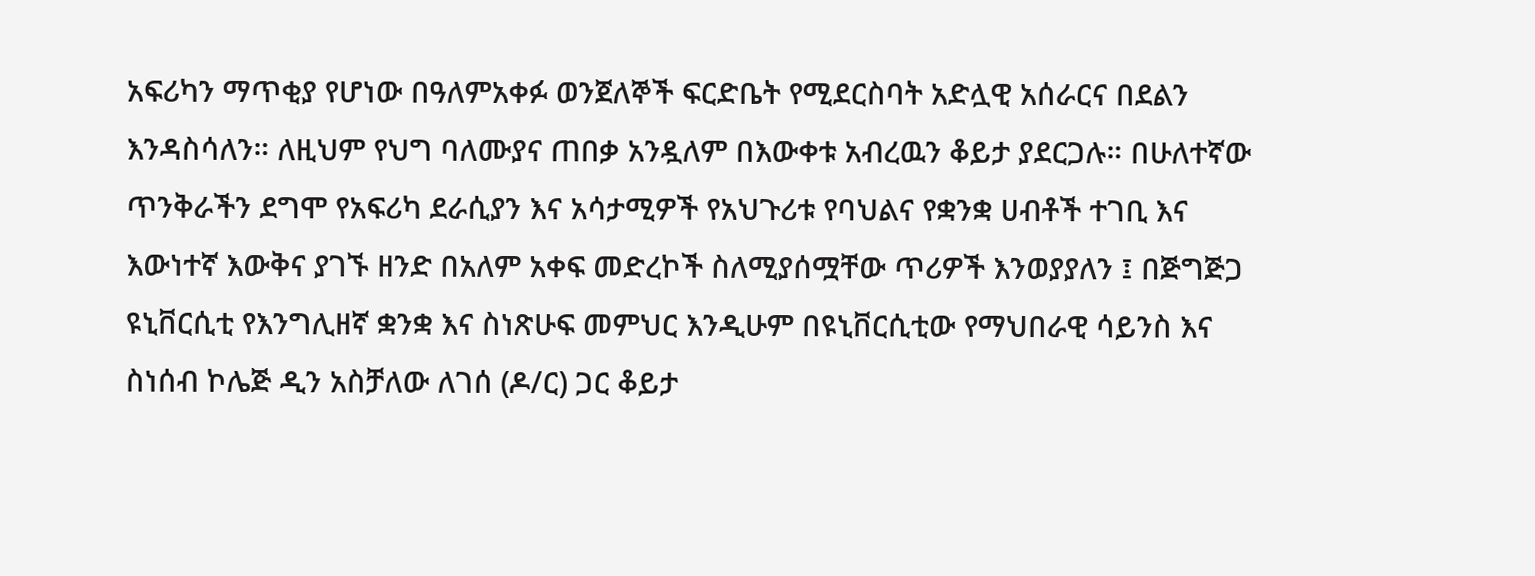አፍሪካን ማጥቂያ የሆነው በዓለምአቀፉ ወንጀለኞች ፍርድቤት የሚደርስባት አድሏዊ አሰራርና በደልን እንዳስሳለን። ለዚህም የህግ ባለሙያና ጠበቃ አንዷለም በእውቀቱ አብረዉን ቆይታ ያደርጋሉ። በሁለተኛው ጥንቅራችን ደግሞ የአፍሪካ ደራሲያን እና አሳታሚዎች የአህጉሪቱ የባህልና የቋንቋ ሀብቶች ተገቢ እና እውነተኛ እውቅና ያገኙ ዘንድ በአለም አቀፍ መድረኮች ስለሚያሰሟቸው ጥሪዎች እንወያያለን ፤ በጅግጅጋ ዩኒቨርሲቲ የእንግሊዘኛ ቋንቋ እና ስነጽሁፍ መምህር እንዲሁም በዩኒቨርሲቲው የማህበራዊ ሳይንስ እና ስነሰብ ኮሌጅ ዲን አስቻለው ለገሰ (ዶ/ር) ጋር ቆይታ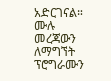አድርገናል።
ሙሉ መረጃውን ለማግኘት ፕሮግራሙን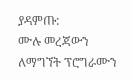ያዳምጡ:
ሙሉ መረጃውን ለማግኘት ፕሮግራሙን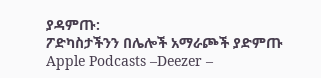ያዳምጡ:
ፖድካስታችንን በሌሎች አማራጮች ያድምጡ Apple Podcasts –Deezer –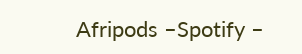Afripods –Spotify –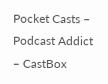Pocket Casts – Podcast Addict – CastBox